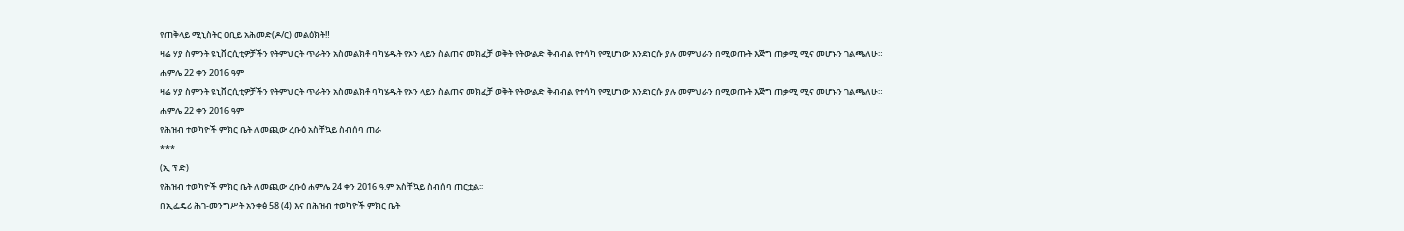የጠቅላይ ሚኒስትር ዐቢይ አሕመድ(ዶ/ር) መልዕክት‼
ዛሬ ሃያ ስምንት ዩኒቨርሲቲዎቻችን የትምህርት ጥራትን አስመልክቶ ባካሄዱት የኦን ላይን ስልጠና መክፈቻ ወቅት የትውልድ ቅብብል የተሳካ የሚሆነው እንደነርሱ ያሉ መምህራን በሚወጡት እጅግ ጠቃሚ ሚና መሆኑን ገልጫለሁ።
ሐምሌ 22 ቀን 2016 ዓም
ዛሬ ሃያ ስምንት ዩኒቨርሲቲዎቻችን የትምህርት ጥራትን አስመልክቶ ባካሄዱት የኦን ላይን ስልጠና መክፈቻ ወቅት የትውልድ ቅብብል የተሳካ የሚሆነው እንደነርሱ ያሉ መምህራን በሚወጡት እጅግ ጠቃሚ ሚና መሆኑን ገልጫለሁ።
ሐምሌ 22 ቀን 2016 ዓም
የሕዝብ ተወካዮች ምክር ቤት ለመጪው ረቡዕ አስቸኳይ ስብሰባ ጠራ
***
(ኢ ፕ ድ)
የሕዝብ ተወካዮች ምክር ቤት ለመጪው ረቡዕ ሐምሌ 24 ቀን 2016 ዓ.ም አስቸኳይ ስብሰባ ጠርቷል፡፡
በኢፌዴሪ ሕገ-መንግሥት አንቀፅ 58 (4) እና በሕዝብ ተወካዮች ምክር ቤት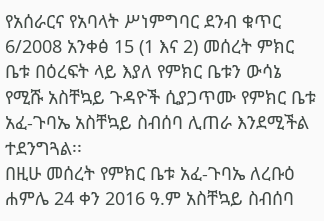የአሰራርና የአባላት ሥነምግባር ደንብ ቁጥር 6/2008 አንቀፅ 15 (1 እና 2) መሰረት ምክር ቤቱ በዕረፍት ላይ እያለ የምክር ቤቱን ውሳኔ የሚሹ አስቸኳይ ጉዳዮች ሲያጋጥሙ የምክር ቤቱ አፈ-ጉባኤ አስቸኳይ ስብሰባ ሊጠራ እንደሚችል ተደንግጓል፡፡
በዚሁ መሰረት የምክር ቤቱ አፈ-ጉባኤ ለረቡዕ ሐምሌ 24 ቀን 2016 ዓ.ም አስቸኳይ ስብሰባ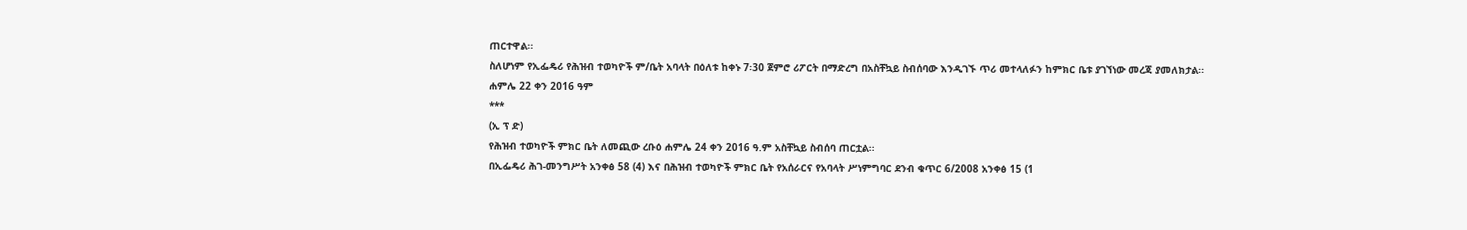ጠርተዋል፡፡
ስለሆነም የኢፌዴሪ የሕዝብ ተወካዮች ም/ቤት አባላት በዕለቱ ከቀኑ 7፡30 ጀምሮ ሪፖርት በማድረግ በአስቸኳይ ስብሰባው እንዲገኙ ጥሪ መተላለፉን ከምክር ቤቱ ያገኘነው መረጃ ያመለክታል፡፡
ሐምሌ 22 ቀን 2016 ዓም
***
(ኢ ፕ ድ)
የሕዝብ ተወካዮች ምክር ቤት ለመጪው ረቡዕ ሐምሌ 24 ቀን 2016 ዓ.ም አስቸኳይ ስብሰባ ጠርቷል፡፡
በኢፌዴሪ ሕገ-መንግሥት አንቀፅ 58 (4) እና በሕዝብ ተወካዮች ምክር ቤት የአሰራርና የአባላት ሥነምግባር ደንብ ቁጥር 6/2008 አንቀፅ 15 (1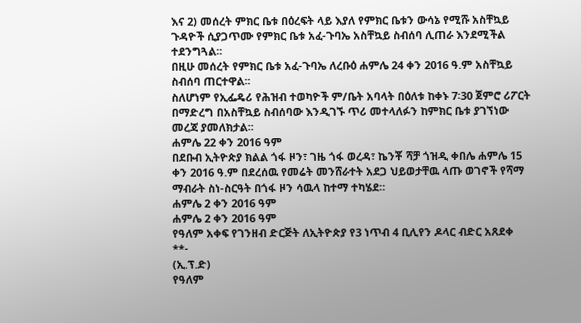እና 2) መሰረት ምክር ቤቱ በዕረፍት ላይ እያለ የምክር ቤቱን ውሳኔ የሚሹ አስቸኳይ ጉዳዮች ሲያጋጥሙ የምክር ቤቱ አፈ-ጉባኤ አስቸኳይ ስብሰባ ሊጠራ እንደሚችል ተደንግጓል፡፡
በዚሁ መሰረት የምክር ቤቱ አፈ-ጉባኤ ለረቡዕ ሐምሌ 24 ቀን 2016 ዓ.ም አስቸኳይ ስብሰባ ጠርተዋል፡፡
ስለሆነም የኢፌዴሪ የሕዝብ ተወካዮች ም/ቤት አባላት በዕለቱ ከቀኑ 7፡30 ጀምሮ ሪፖርት በማድረግ በአስቸኳይ ስብሰባው እንዲገኙ ጥሪ መተላለፉን ከምክር ቤቱ ያገኘነው መረጃ ያመለክታል፡፡
ሐምሌ 22 ቀን 2016 ዓም
በደቡብ ኢትዮጵያ ክልል ጎፋ ዞን፣ ገዜ ጎፋ ወረዳ፣ ኬንቾ ሻቻ ጎዝዲ ቀበሌ ሐምሌ 15 ቀን 2016 ዓ.ም በደረሰዉ የመሬት መንሸራተት አደጋ ህይወታቸዉ ላጡ ወገኖች የሻማ ማብራት ስነ-ስርዓት በጎፋ ዞን ሳዉላ ከተማ ተካሄደ።
ሐምሌ 2 ቀን 2016 ዓም
ሐምሌ 2 ቀን 2016 ዓም
የዓለም አቀፍ የገንዘብ ድርጅት ለኢትዮጵያ የ3 ነጥብ 4 ቢሊየን ዶላር ብድር አጸደቀ
**-
(ኢ.ፕ.ድ)
የዓለም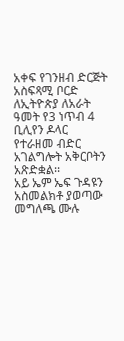አቀፍ የገንዘብ ድርጅት አስፍጻሚ ቦርድ ለኢትዮጵያ ለአራት ዓመት የ3 ነጥብ 4 ቢሊየን ዶላር የተራዘመ ብድር አገልግሎት አቅርቦትን አጽድቋል፡፡
አይ ኤም ኤፍ ጉዳዩን አስመልክቶ ያወጣው መግለጫ ሙሉ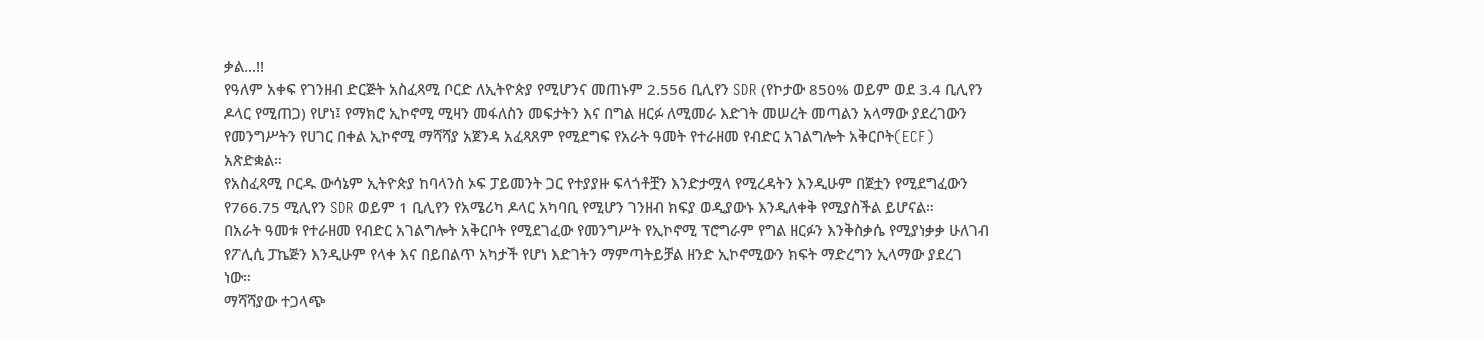ቃል...!!
የዓለም አቀፍ የገንዘብ ድርጅት አስፈጻሚ ቦርድ ለኢትዮጵያ የሚሆንና መጠኑም 2.556 ቢሊየን SDR (የኮታው 850% ወይም ወደ 3.4 ቢሊየን ዶላር የሚጠጋ) የሆነ፤ የማክሮ ኢኮኖሚ ሚዛን መፋለስን መፍታትን እና በግል ዘርፉ ለሚመራ እድገት መሠረት መጣልን አላማው ያደረገውን የመንግሥትን የሀገር በቀል ኢኮኖሚ ማሻሻያ አጀንዳ አፈጻጸም የሚደግፍ የአራት ዓመት የተራዘመ የብድር አገልግሎት አቅርቦት(ECF) አጽድቋል።
የአስፈጻሚ ቦርዱ ውሳኔም ኢትዮጵያ ከባላንስ ኦፍ ፓይመንት ጋር የተያያዙ ፍላጎቶቿን እንድታሟላ የሚረዳትን እንዲሁም በጀቷን የሚደግፈውን የ766.75 ሚሊየን SDR ወይም 1 ቢሊየን የአሜሪካ ዶላር አካባቢ የሚሆን ገንዘብ ክፍያ ወዲያውኑ እንዲለቀቅ የሚያስችል ይሆናል።
በአራት ዓመቱ የተራዘመ የብድር አገልግሎት አቅርቦት የሚደገፈው የመንግሥት የኢኮኖሚ ፕሮግራም የግል ዘርፉን እንቅስቃሴ የሚያነቃቃ ሁለገብ የፖሊሲ ፓኬጅን እንዲሁም የላቀ እና በይበልጥ አካታች የሆነ እድገትን ማምጣትይቻል ዘንድ ኢኮኖሚውን ክፍት ማድረግን ኢላማው ያደረገ ነው።
ማሻሻያው ተጋላጭ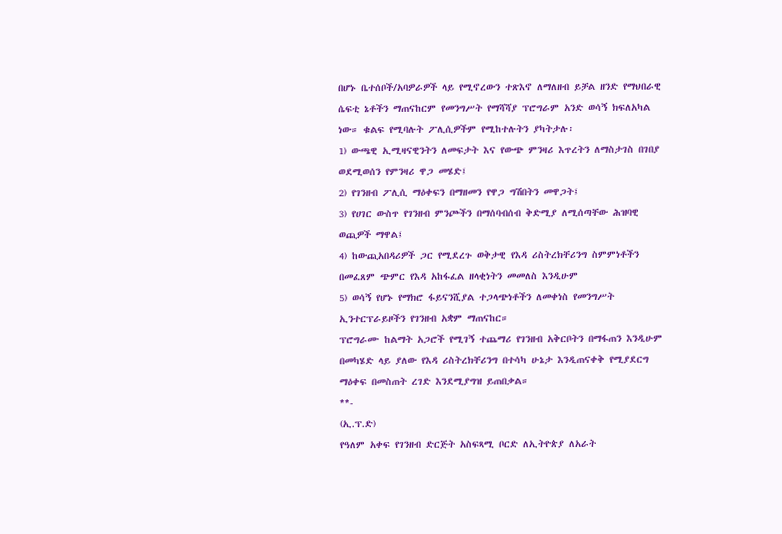በሆኑ ቤተሰቦች/አባዎራዎች ላይ የሚኖረውን ተጽእኖ ለማለዘብ ይቻል ዘንድ የማህበራዊ ሴፍቲ ኔቶችን ማጠናከርም የመንግሥት የማሻሻያ ፕሮግራም አንድ ወሳኝ ክፍለአካል ነው። ቁልፍ የሚባሉት ፖሊሲዎችም የሚከተሉትን ያካትታሉ፡
1) ውጫዊ ኢሚዛናዊንትን ለመፍታት እና የውጭ ምንዛሪ እጥረትን ለማስታገስ በገበያ ወደሚወሰን የምንዛሪ ዋጋ መሄድ፤
2) የገንዘብ ፖሊሲ ማዕቀፍን በማዘመን የዋጋ ግሽበትን መዋጋት፤
3) የሀገር ውስጥ የገንዘብ ምንጮችን በማሰባብሰብ ቅድሚያ ለሚሰጣቸው ሕዝባዊ ወጪዎች ማዋል፤
4) ከውጪአበዳሪዎች ጋር የሚደረጉ ወቅታዊ የእዳ ሪስትረክቸሪንግ ስምምነቶችን በመፈጸም ጭምር የእዳ አከፋፈል ዘላቂነትን መመለስ እንዲሁም
5) ወሳኝ የሆኑ የማክሮ ፋይናንሺያል ተጋላጭነቶችን ለመቀነስ የመንግሥት ኢንተርፕራይዞችን የገንዘብ አቋም ማጠናከር።
ፕሮግራሙ ከልማት አጋሮች የሚገኝ ተጨማሪ የገንዘብ አቅርቦትን በማፋጠን እንዲሁም በመካሄድ ላይ ያለው የእዳ ሪስትረክቸሪንግ በተሳካ ሁኔታ እንዲጠናቀቅ የሚያደርግ ማዕቀፍ በመስጠት ረገድ እንደሚያግዝ ይጠበቃል።
**-
(ኢ.ፕ.ድ)
የዓለም አቀፍ የገንዘብ ድርጅት አስፍጻሚ ቦርድ ለኢትዮጵያ ለአራት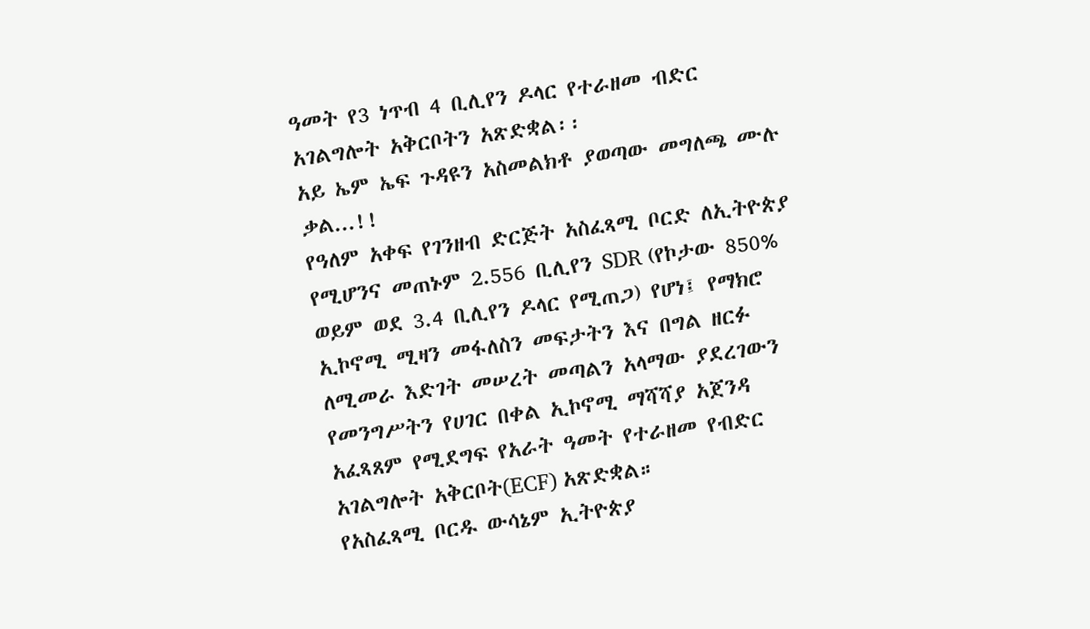ዓመት የ3 ነጥብ 4 ቢሊየን ዶላር የተራዘመ ብድር አገልግሎት አቅርቦትን አጽድቋል፡፡
አይ ኤም ኤፍ ጉዳዩን አስመልክቶ ያወጣው መግለጫ ሙሉ ቃል...!!
የዓለም አቀፍ የገንዘብ ድርጅት አስፈጻሚ ቦርድ ለኢትዮጵያ የሚሆንና መጠኑም 2.556 ቢሊየን SDR (የኮታው 850% ወይም ወደ 3.4 ቢሊየን ዶላር የሚጠጋ) የሆነ፤ የማክሮ ኢኮኖሚ ሚዛን መፋለስን መፍታትን እና በግል ዘርፉ ለሚመራ እድገት መሠረት መጣልን አላማው ያደረገውን የመንግሥትን የሀገር በቀል ኢኮኖሚ ማሻሻያ አጀንዳ አፈጻጸም የሚደግፍ የአራት ዓመት የተራዘመ የብድር አገልግሎት አቅርቦት(ECF) አጽድቋል።
የአስፈጻሚ ቦርዱ ውሳኔም ኢትዮጵያ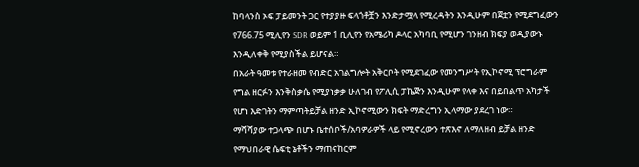ከባላንስ ኦፍ ፓይመንት ጋር የተያያዙ ፍላጎቶቿን እንድታሟላ የሚረዳትን እንዲሁም በጀቷን የሚደግፈውን የ766.75 ሚሊየን SDR ወይም 1 ቢሊየን የአሜሪካ ዶላር አካባቢ የሚሆን ገንዘብ ክፍያ ወዲያውኑ እንዲለቀቅ የሚያስችል ይሆናል።
በአራት ዓመቱ የተራዘመ የብድር አገልግሎት አቅርቦት የሚደገፈው የመንግሥት የኢኮኖሚ ፕሮግራም የግል ዘርፉን እንቅስቃሴ የሚያነቃቃ ሁለገብ የፖሊሲ ፓኬጅን እንዲሁም የላቀ እና በይበልጥ አካታች የሆነ እድገትን ማምጣትይቻል ዘንድ ኢኮኖሚውን ክፍት ማድረግን ኢላማው ያደረገ ነው።
ማሻሻያው ተጋላጭ በሆኑ ቤተሰቦች/አባዎራዎች ላይ የሚኖረውን ተጽእኖ ለማለዘብ ይቻል ዘንድ የማህበራዊ ሴፍቲ ኔቶችን ማጠናከርም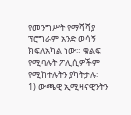የመንግሥት የማሻሻያ ፕሮግራም አንድ ወሳኝ ክፍለአካል ነው። ቁልፍ የሚባሉት ፖሊሲዎችም የሚከተሉትን ያካትታሉ፡
1) ውጫዊ ኢሚዛናዊንትን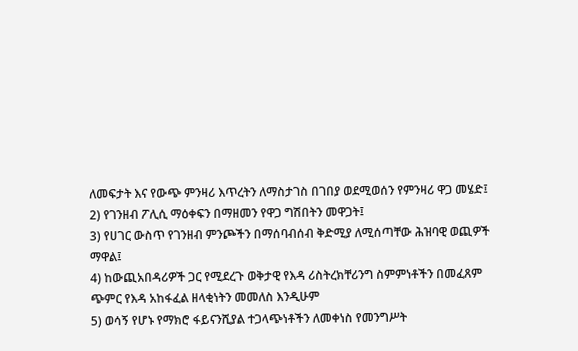ለመፍታት እና የውጭ ምንዛሪ እጥረትን ለማስታገስ በገበያ ወደሚወሰን የምንዛሪ ዋጋ መሄድ፤
2) የገንዘብ ፖሊሲ ማዕቀፍን በማዘመን የዋጋ ግሽበትን መዋጋት፤
3) የሀገር ውስጥ የገንዘብ ምንጮችን በማሰባብሰብ ቅድሚያ ለሚሰጣቸው ሕዝባዊ ወጪዎች ማዋል፤
4) ከውጪአበዳሪዎች ጋር የሚደረጉ ወቅታዊ የእዳ ሪስትረክቸሪንግ ስምምነቶችን በመፈጸም ጭምር የእዳ አከፋፈል ዘላቂነትን መመለስ እንዲሁም
5) ወሳኝ የሆኑ የማክሮ ፋይናንሺያል ተጋላጭነቶችን ለመቀነስ የመንግሥት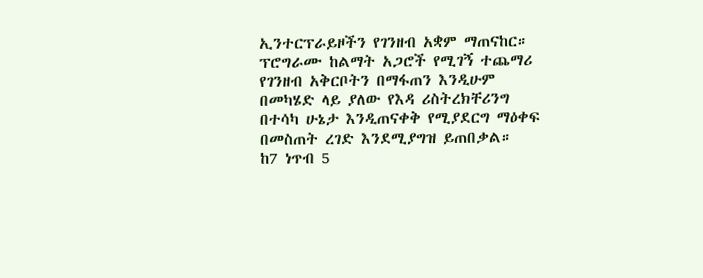ኢንተርፕራይዞችን የገንዘብ አቋም ማጠናከር።
ፕሮግራሙ ከልማት አጋሮች የሚገኝ ተጨማሪ የገንዘብ አቅርቦትን በማፋጠን እንዲሁም በመካሄድ ላይ ያለው የእዳ ሪስትረክቸሪንግ በተሳካ ሁኔታ እንዲጠናቀቅ የሚያደርግ ማዕቀፍ በመስጠት ረገድ እንደሚያግዝ ይጠበቃል።
ከ7 ነጥብ 5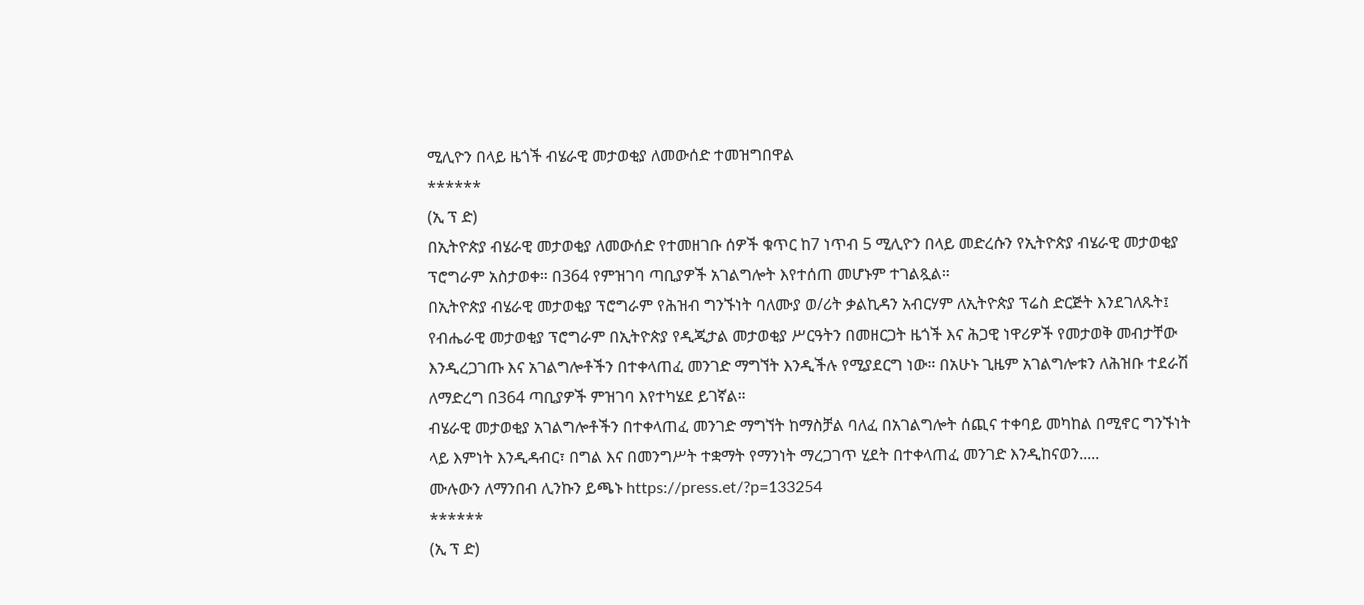ሚሊዮን በላይ ዜጎች ብሄራዊ መታወቂያ ለመውሰድ ተመዝግበዋል
******
(ኢ ፕ ድ)
በኢትዮጵያ ብሄራዊ መታወቂያ ለመውሰድ የተመዘገቡ ሰዎች ቁጥር ከ7 ነጥብ 5 ሚሊዮን በላይ መድረሱን የኢትዮጵያ ብሄራዊ መታወቂያ ፕሮግራም አስታወቀ። በ364 የምዝገባ ጣቢያዎች አገልግሎት እየተሰጠ መሆኑም ተገልጿል።
በኢትዮጵያ ብሄራዊ መታወቂያ ፕሮግራም የሕዝብ ግንኙነት ባለሙያ ወ/ሪት ቃልኪዳን አብርሃም ለኢትዮጵያ ፕሬስ ድርጅት እንደገለጹት፤ የብሔራዊ መታወቂያ ፕሮግራም በኢትዮጵያ የዲጂታል መታወቂያ ሥርዓትን በመዘርጋት ዜጎች እና ሕጋዊ ነዋሪዎች የመታወቅ መብታቸው እንዲረጋገጡ እና አገልግሎቶችን በተቀላጠፈ መንገድ ማግኘት እንዲችሉ የሚያደርግ ነው። በአሁኑ ጊዜም አገልግሎቱን ለሕዝቡ ተደራሽ ለማድረግ በ364 ጣቢያዎች ምዝገባ እየተካሄደ ይገኛል።
ብሄራዊ መታወቂያ አገልግሎቶችን በተቀላጠፈ መንገድ ማግኘት ከማስቻል ባለፈ በአገልግሎት ሰጪና ተቀባይ መካከል በሚኖር ግንኙነት ላይ እምነት እንዲዳብር፣ በግል እና በመንግሥት ተቋማት የማንነት ማረጋገጥ ሂደት በተቀላጠፈ መንገድ እንዲከናወን.....
ሙሉውን ለማንበብ ሊንኩን ይጫኑ https://press.et/?p=133254
******
(ኢ ፕ ድ)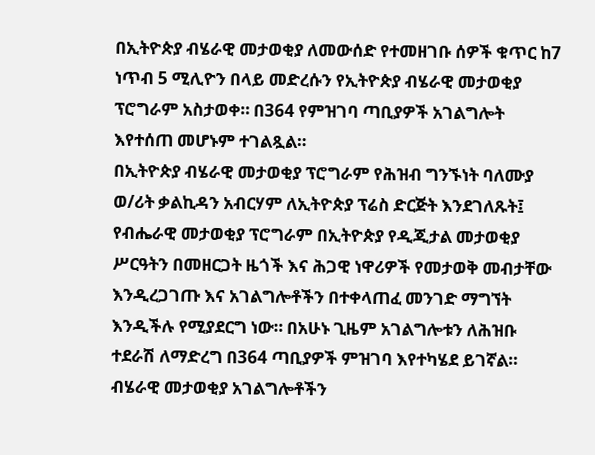በኢትዮጵያ ብሄራዊ መታወቂያ ለመውሰድ የተመዘገቡ ሰዎች ቁጥር ከ7 ነጥብ 5 ሚሊዮን በላይ መድረሱን የኢትዮጵያ ብሄራዊ መታወቂያ ፕሮግራም አስታወቀ። በ364 የምዝገባ ጣቢያዎች አገልግሎት እየተሰጠ መሆኑም ተገልጿል።
በኢትዮጵያ ብሄራዊ መታወቂያ ፕሮግራም የሕዝብ ግንኙነት ባለሙያ ወ/ሪት ቃልኪዳን አብርሃም ለኢትዮጵያ ፕሬስ ድርጅት እንደገለጹት፤ የብሔራዊ መታወቂያ ፕሮግራም በኢትዮጵያ የዲጂታል መታወቂያ ሥርዓትን በመዘርጋት ዜጎች እና ሕጋዊ ነዋሪዎች የመታወቅ መብታቸው እንዲረጋገጡ እና አገልግሎቶችን በተቀላጠፈ መንገድ ማግኘት እንዲችሉ የሚያደርግ ነው። በአሁኑ ጊዜም አገልግሎቱን ለሕዝቡ ተደራሽ ለማድረግ በ364 ጣቢያዎች ምዝገባ እየተካሄደ ይገኛል።
ብሄራዊ መታወቂያ አገልግሎቶችን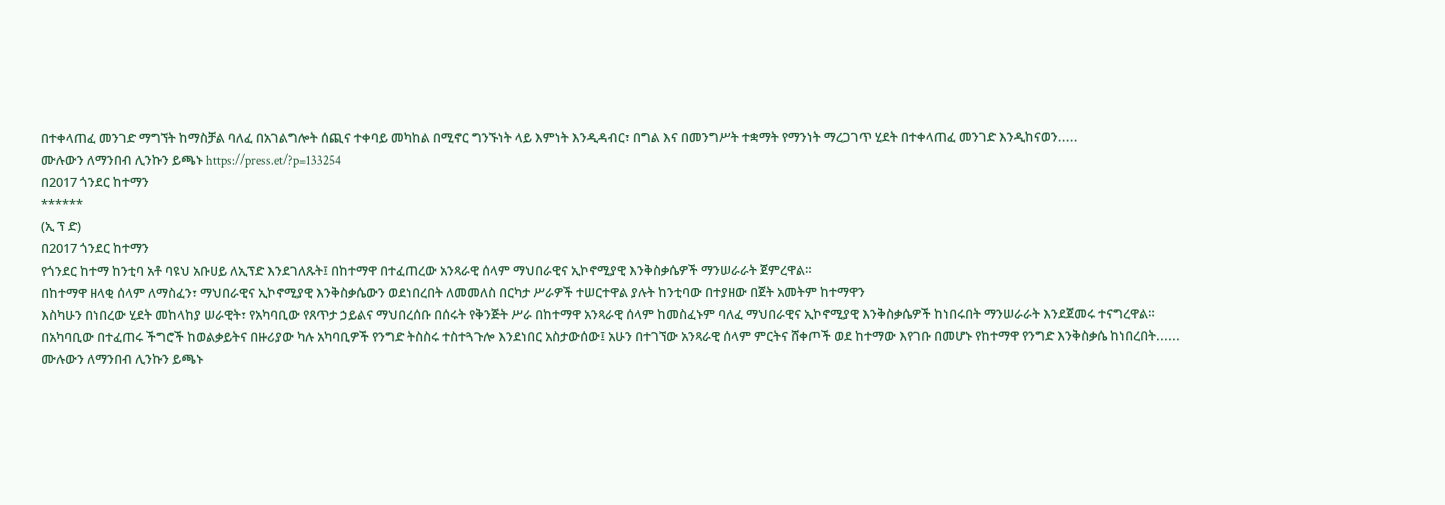በተቀላጠፈ መንገድ ማግኘት ከማስቻል ባለፈ በአገልግሎት ሰጪና ተቀባይ መካከል በሚኖር ግንኙነት ላይ እምነት እንዲዳብር፣ በግል እና በመንግሥት ተቋማት የማንነት ማረጋገጥ ሂደት በተቀላጠፈ መንገድ እንዲከናወን.....
ሙሉውን ለማንበብ ሊንኩን ይጫኑ https://press.et/?p=133254
በ2017 ጎንደር ከተማን
******
(ኢ ፕ ድ)
በ2017 ጎንደር ከተማን
የጎንደር ከተማ ከንቲባ አቶ ባዩህ አቡሀይ ለኢፕድ እንደገለጹት፤ በከተማዋ በተፈጠረው አንጻራዊ ሰላም ማህበራዊና ኢኮኖሚያዊ እንቅስቃሴዎች ማንሠራራት ጀምረዋል።
በከተማዋ ዘላቂ ሰላም ለማስፈን፣ ማህበራዊና ኢኮኖሚያዊ እንቅስቃሴውን ወደነበረበት ለመመለስ በርካታ ሥራዎች ተሠርተዋል ያሉት ከንቲባው በተያዘው በጀት አመትም ከተማዋን
እስካሁን በነበረው ሂደት መከላከያ ሠራዊት፣ የአካባቢው የጸጥታ ኃይልና ማህበረሰቡ በሰሩት የቅንጅት ሥራ በከተማዋ አንጻራዊ ሰላም ከመስፈኑም ባለፈ ማህበራዊና ኢኮኖሚያዊ እንቅስቃሴዎች ከነበሩበት ማንሠራራት እንደጀመሩ ተናግረዋል።
በአካባቢው በተፈጠሩ ችግሮች ከወልቃይትና በዙሪያው ካሉ አካባቢዎች የንግድ ትስስሩ ተስተጓጉሎ እንደነበር አስታውሰው፤ አሁን በተገኘው አንጻራዊ ሰላም ምርትና ሸቀጦች ወደ ከተማው እየገቡ በመሆኑ የከተማዋ የንግድ እንቅስቃሴ ከነበረበት......
ሙሉውን ለማንበብ ሊንኩን ይጫኑ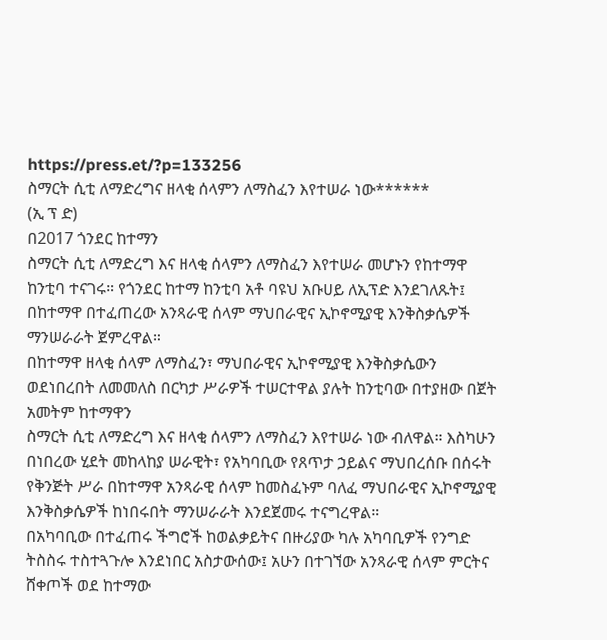https://press.et/?p=133256
ስማርት ሲቲ ለማድረግና ዘላቂ ሰላምን ለማስፈን እየተሠራ ነው******
(ኢ ፕ ድ)
በ2017 ጎንደር ከተማን
ስማርት ሲቲ ለማድረግ እና ዘላቂ ሰላምን ለማስፈን እየተሠራ መሆኑን የከተማዋ ከንቲባ ተናገሩ። የጎንደር ከተማ ከንቲባ አቶ ባዩህ አቡሀይ ለኢፕድ እንደገለጹት፤ በከተማዋ በተፈጠረው አንጻራዊ ሰላም ማህበራዊና ኢኮኖሚያዊ እንቅስቃሴዎች ማንሠራራት ጀምረዋል።
በከተማዋ ዘላቂ ሰላም ለማስፈን፣ ማህበራዊና ኢኮኖሚያዊ እንቅስቃሴውን ወደነበረበት ለመመለስ በርካታ ሥራዎች ተሠርተዋል ያሉት ከንቲባው በተያዘው በጀት አመትም ከተማዋን
ስማርት ሲቲ ለማድረግ እና ዘላቂ ሰላምን ለማስፈን እየተሠራ ነው ብለዋል። እስካሁን በነበረው ሂደት መከላከያ ሠራዊት፣ የአካባቢው የጸጥታ ኃይልና ማህበረሰቡ በሰሩት የቅንጅት ሥራ በከተማዋ አንጻራዊ ሰላም ከመስፈኑም ባለፈ ማህበራዊና ኢኮኖሚያዊ እንቅስቃሴዎች ከነበሩበት ማንሠራራት እንደጀመሩ ተናግረዋል።
በአካባቢው በተፈጠሩ ችግሮች ከወልቃይትና በዙሪያው ካሉ አካባቢዎች የንግድ ትስስሩ ተስተጓጉሎ እንደነበር አስታውሰው፤ አሁን በተገኘው አንጻራዊ ሰላም ምርትና ሸቀጦች ወደ ከተማው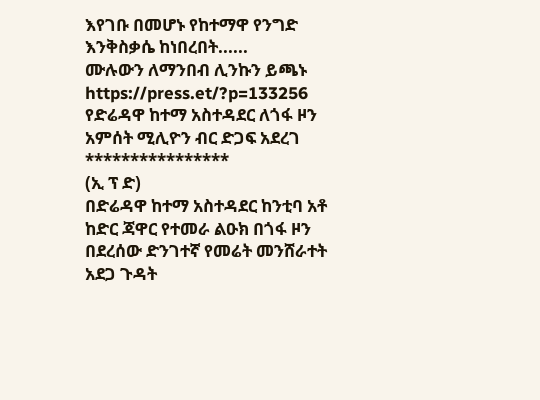እየገቡ በመሆኑ የከተማዋ የንግድ እንቅስቃሴ ከነበረበት......
ሙሉውን ለማንበብ ሊንኩን ይጫኑ https://press.et/?p=133256
የድሬዳዋ ከተማ አስተዳደር ለጎፋ ዞን አምሰት ሚሊዮን ብር ድጋፍ አደረገ
****************
(ኢ ፕ ድ)
በድሬዳዋ ከተማ አስተዳደር ከንቲባ አቶ ከድር ጃዋር የተመራ ልዑክ በጎፋ ዞን በደረሰው ድንገተኛ የመሬት መንሸራተት አደጋ ጉዳት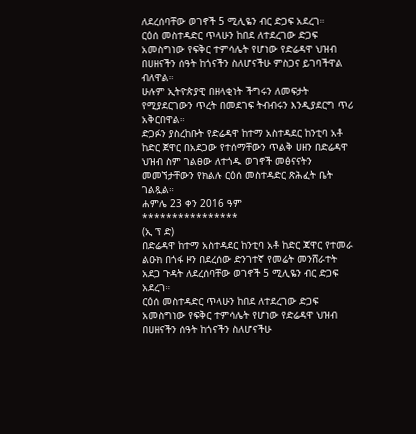ለደረሰባቸው ወገኖች 5 ሚሊዬን ብር ድጋፍ አደረገ።
ርዕሰ መስተዳድር ጥላሁን ከበደ ለተደረገው ድጋፍ አመስግነው የፍቅር ተምሳሌት የሆነው የድሬዳዋ ህዝብ በሀዘናችን ሰዓት ከጎናችን ስለሆናችሁ ምስጋና ይገባችዋል ብለዋል።
ሁሉም ኢትዮጵያዊ በዘላቂነት ችግሩን ለመፍታት የሚያደርገውን ጥረት በመደገፍ ትብብሩን እንዲያደርግ ጥሪ አቅርበዋል።
ድጋፉን ያስረከቡት የድሬዳዋ ከተማ አስተዳደር ከንቲባ አቶ ከድር ጀዋር በአደጋው የተሰማቸውን ጥልቅ ሀዘን በድሬዳዋ ህዝብ ስም ገልፀው ለተጎዱ ወገኖች መፅናናትን መመኘታቸውን የክልሉ ርዕሰ መስተዳድር ጽሕፈት ቤት ገልጿል።
ሐምሌ 23 ቀን 2016 ዓም
****************
(ኢ ፕ ድ)
በድሬዳዋ ከተማ አስተዳደር ከንቲባ አቶ ከድር ጃዋር የተመራ ልዑክ በጎፋ ዞን በደረሰው ድንገተኛ የመሬት መንሸራተት አደጋ ጉዳት ለደረሰባቸው ወገኖች 5 ሚሊዬን ብር ድጋፍ አደረገ።
ርዕሰ መስተዳድር ጥላሁን ከበደ ለተደረገው ድጋፍ አመስግነው የፍቅር ተምሳሌት የሆነው የድሬዳዋ ህዝብ በሀዘናችን ሰዓት ከጎናችን ስለሆናችሁ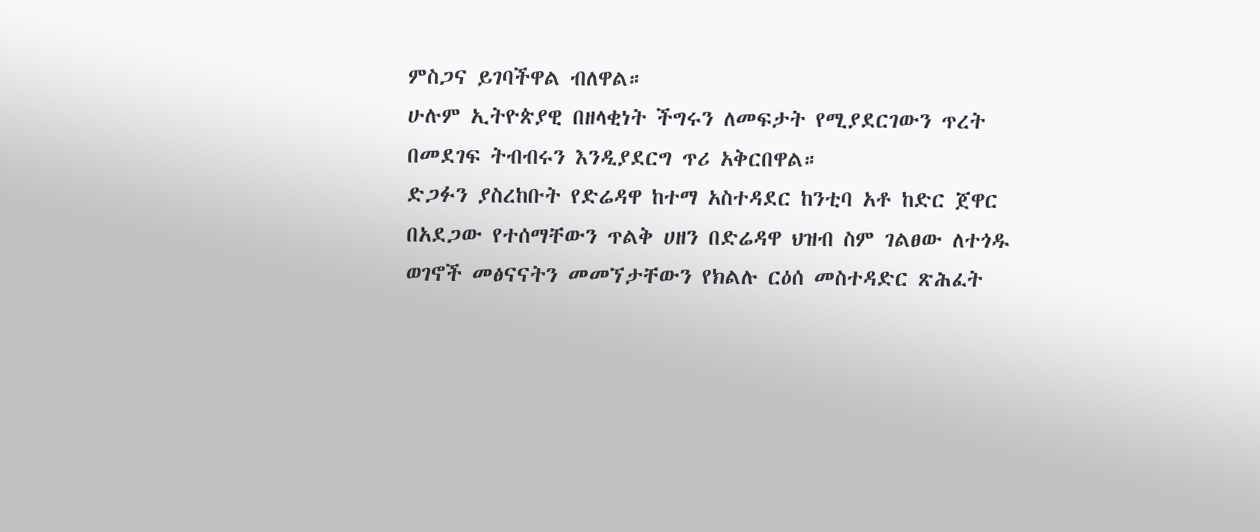ምስጋና ይገባችዋል ብለዋል።
ሁሉም ኢትዮጵያዊ በዘላቂነት ችግሩን ለመፍታት የሚያደርገውን ጥረት በመደገፍ ትብብሩን እንዲያደርግ ጥሪ አቅርበዋል።
ድጋፉን ያስረከቡት የድሬዳዋ ከተማ አስተዳደር ከንቲባ አቶ ከድር ጀዋር በአደጋው የተሰማቸውን ጥልቅ ሀዘን በድሬዳዋ ህዝብ ስም ገልፀው ለተጎዱ ወገኖች መፅናናትን መመኘታቸውን የክልሉ ርዕሰ መስተዳድር ጽሕፈት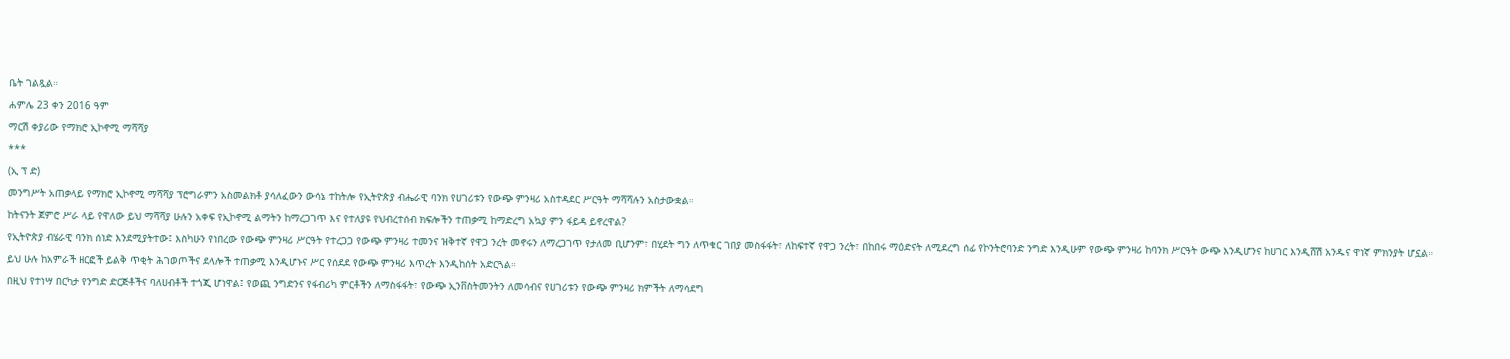ቤት ገልጿል።
ሐምሌ 23 ቀን 2016 ዓም
ማርሽ ቀያሪው የማክሮ ኢኮኖሚ ማሻሻያ
***
(ኢ ፕ ድ)
መንግሥት አጠቃላይ የማክሮ ኢኮኖሚ ማሻሻያ ፕሮግራምን አስመልክቶ ያሳለፈውን ውሳኔ ተከትሎ የኢትዮጵያ ብሔራዊ ባንክ የሀገሪቱን የውጭ ምንዛሪ አስተዳደር ሥርዓት ማሻሻሉን አስታውቋል።
ከትናንት ጀምሮ ሥራ ላይ የዋለው ይህ ማሻሻያ ሁሉን አቀፍ የኢኮኖሚ ልማትን ከማረጋገጥ እና የተለያዩ የህብረተሰብ ክፍሎችን ተጠቃሚ ከማድረግ አኳያ ምን ፋይዳ ይኖረዋል?
የኢትዮጵያ ብሄራዊ ባንክ ሰነድ እንደሚያትተው፤ እስካሁን የነበረው የውጭ ምንዛሪ ሥርዓት የተረጋጋ የውጭ ምንዛሪ ተመንና ዝቅተኛ የዋጋ ንረት መኖሩን ለማረጋገጥ የታለመ ቢሆንም፣ በሂደት ግን ለጥቁር ገበያ መስፋፋት፣ ለከፍተኛ የዋጋ ንረት፣ በከበሩ ማዕድናት ለሚደረግ ሰፊ የኮንትሮባንድ ንግድ እንዲሁም የውጭ ምንዛሪ ከባንክ ሥርዓት ውጭ እንዲሆንና ከሀገር እንዲሸሽ አንዱና ዋነኛ ምክንያት ሆኗል።
ይህ ሁሉ ከአምራች ዘርፎች ይልቅ ጥቂት ሕገወጦችና ደላሎች ተጠቃሚ እንዲሆኑና ሥር የሰደደ የውጭ ምንዛሪ እጥረት እንዲከሰት አድርጓል።
በዚህ የተነሣ በርካታ የንግድ ድርጅቶችና ባለሀብቶች ተጎጂ ሆነዋል፤ የወጪ ንግድንና የፋብሪካ ምርቶችን ለማስፋፋት፣ የውጭ ኢንቨስትመንትን ለመሳብና የሀገሪቱን የውጭ ምንዛሪ ክምችት ለማሳደግ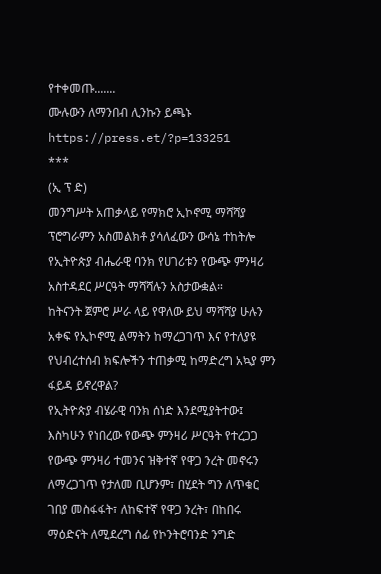የተቀመጡ.......
ሙሉውን ለማንበብ ሊንኩን ይጫኑ https://press.et/?p=133251
***
(ኢ ፕ ድ)
መንግሥት አጠቃላይ የማክሮ ኢኮኖሚ ማሻሻያ ፕሮግራምን አስመልክቶ ያሳለፈውን ውሳኔ ተከትሎ የኢትዮጵያ ብሔራዊ ባንክ የሀገሪቱን የውጭ ምንዛሪ አስተዳደር ሥርዓት ማሻሻሉን አስታውቋል።
ከትናንት ጀምሮ ሥራ ላይ የዋለው ይህ ማሻሻያ ሁሉን አቀፍ የኢኮኖሚ ልማትን ከማረጋገጥ እና የተለያዩ የህብረተሰብ ክፍሎችን ተጠቃሚ ከማድረግ አኳያ ምን ፋይዳ ይኖረዋል?
የኢትዮጵያ ብሄራዊ ባንክ ሰነድ እንደሚያትተው፤ እስካሁን የነበረው የውጭ ምንዛሪ ሥርዓት የተረጋጋ የውጭ ምንዛሪ ተመንና ዝቅተኛ የዋጋ ንረት መኖሩን ለማረጋገጥ የታለመ ቢሆንም፣ በሂደት ግን ለጥቁር ገበያ መስፋፋት፣ ለከፍተኛ የዋጋ ንረት፣ በከበሩ ማዕድናት ለሚደረግ ሰፊ የኮንትሮባንድ ንግድ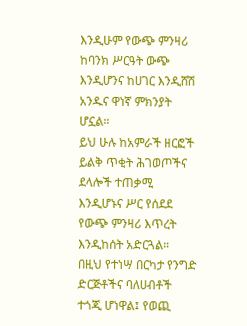እንዲሁም የውጭ ምንዛሪ ከባንክ ሥርዓት ውጭ እንዲሆንና ከሀገር እንዲሸሽ አንዱና ዋነኛ ምክንያት ሆኗል።
ይህ ሁሉ ከአምራች ዘርፎች ይልቅ ጥቂት ሕገወጦችና ደላሎች ተጠቃሚ እንዲሆኑና ሥር የሰደደ የውጭ ምንዛሪ እጥረት እንዲከሰት አድርጓል።
በዚህ የተነሣ በርካታ የንግድ ድርጅቶችና ባለሀብቶች ተጎጂ ሆነዋል፤ የወጪ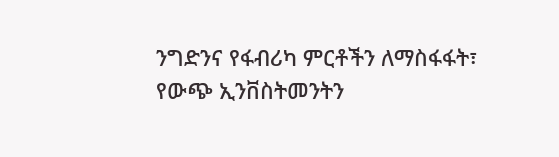ንግድንና የፋብሪካ ምርቶችን ለማስፋፋት፣ የውጭ ኢንቨስትመንትን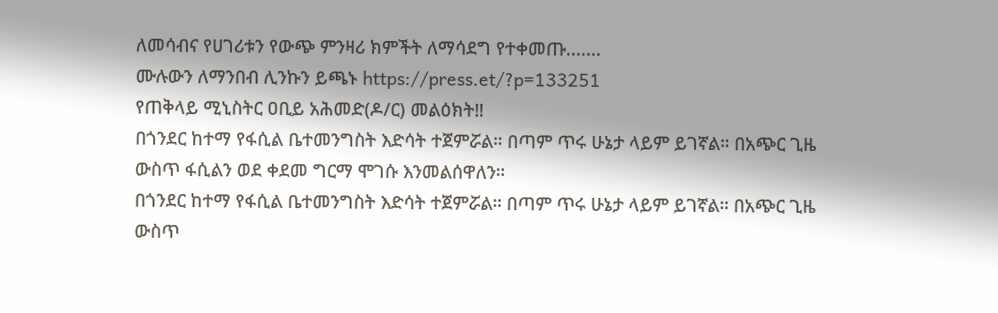ለመሳብና የሀገሪቱን የውጭ ምንዛሪ ክምችት ለማሳደግ የተቀመጡ.......
ሙሉውን ለማንበብ ሊንኩን ይጫኑ https://press.et/?p=133251
የጠቅላይ ሚኒስትር ዐቢይ አሕመድ(ዶ/ር) መልዕክት‼
በጎንደር ከተማ የፋሲል ቤተመንግስት እድሳት ተጀምሯል። በጣም ጥሩ ሁኔታ ላይም ይገኛል። በአጭር ጊዜ ውስጥ ፋሲልን ወደ ቀደመ ግርማ ሞገሱ እንመልሰዋለን።
በጎንደር ከተማ የፋሲል ቤተመንግስት እድሳት ተጀምሯል። በጣም ጥሩ ሁኔታ ላይም ይገኛል። በአጭር ጊዜ ውስጥ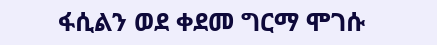ፋሲልን ወደ ቀደመ ግርማ ሞገሱ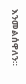እንመልሰዋለን።